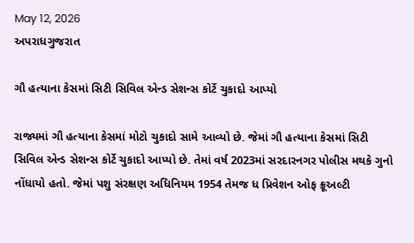May 12, 2026
અપરાધગુજરાત

ગૌ હત્યાના કેસમાં સિટી સિવિલ એન્ડ સેશન્સ કોર્ટે ચુકાદો આપ્યો

રાજ્યમાં ગૌ હત્યાના કેસમાં મોટો ચુકાદો સામે આવ્યો છે. જેમાં ગૌ હત્યાના કેસમાં સિટી સિવિલ એન્ડ સેશન્સ કોર્ટે ચુકાદો આપ્યો છે. તેમાં વર્ષ 2023માં સરદારનગર પોલીસ મથકે ગુનો નોંધાયો હતો. જેમાં પશુ સંરક્ષણ અધિનિયમ 1954 તેમજ ધ પ્રિવેશન ઓફ ક્રૂઅલ્ટી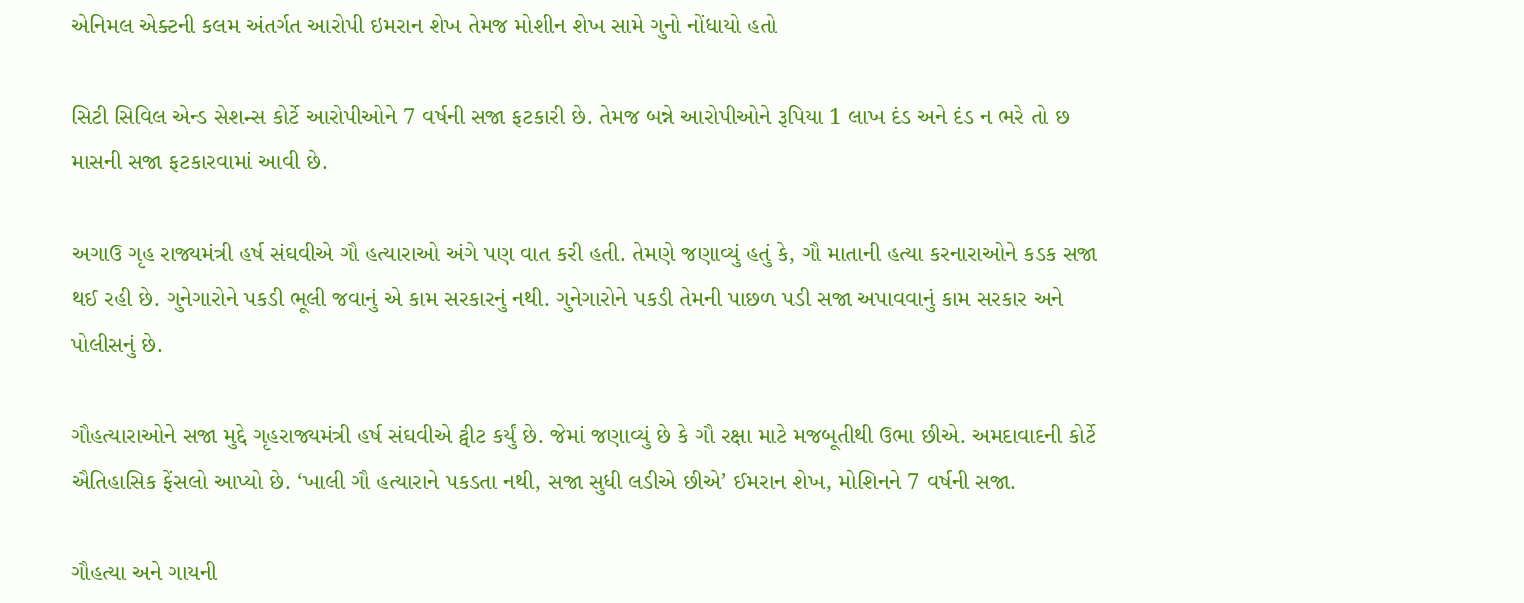એનિમલ એક્ટની કલમ અંતર્ગત આરોપી ઇમરાન શેખ તેમજ મોશીન શેખ સામે ગુનો નોંધાયો હતો

સિટી સિવિલ એન્ડ સેશન્સ કોર્ટે આરોપીઓને 7 વર્ષની સજા ફટકારી છે. તેમજ બન્ને આરોપીઓને રૂપિયા 1 લાખ દંડ અને દંડ ન ભરે તો છ માસની સજા ફટકારવામાં આવી છે.

અગાઉ ગૃહ રાજ્યમંત્રી હર્ષ સંઘવીએ ગૌ હત્યારાઓ અંગે પણ વાત કરી હતી. તેમણે જણાવ્યું હતું કે, ગૌ માતાની હત્યા કરનારાઓને કડક સજા થઈ રહી છે. ગુનેગારોને પકડી ભૂલી જવાનું એ કામ સરકારનું નથી. ગુનેગારોને પકડી તેમની પાછળ પડી સજા અપાવવાનું કામ સરકાર અને પોલીસનું છે.

ગૌહત્યારાઓને સજા મુદ્દે ગૃહરાજ્યમંત્રી હર્ષ સંઘવીએ ટ્વીટ કર્યું છે. જેમાં જણાવ્યું છે કે ગૌ રક્ષા માટે મજબૂતીથી ઉભા છીએ. અમદાવાદની કોર્ટે ઐતિહાસિક ફેંસલો આપ્યો છે. ‘ખાલી ગૌ હત્યારાને પકડતા નથી, સજા સુધી લડીએ છીએ’ ઈમરાન શેખ, મોશિનને 7 વર્ષની સજા.

ગૌહત્યા અને ગાયની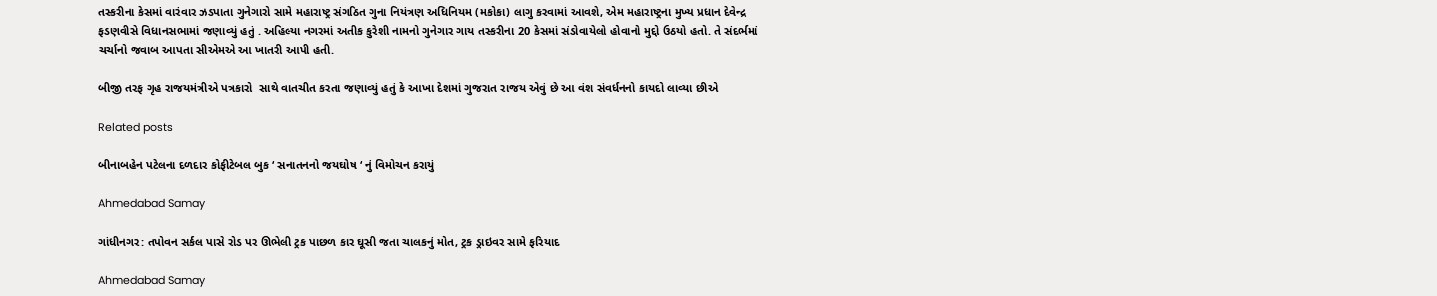તસ્કરીના કેસમાં વારંવાર ઝડપાતા ગુનેગારો સામે મહારાષ્ટ્ર સંગઠિત ગુના નિયંત્રણ અધિનિયમ (મકોકા) લાગુ કરવામાં આવશે, એમ મહારાષ્ટ્રના મુખ્ય પ્રધાન દેવેન્દ્ર ફડણવીસે વિધાનસભામાં જણાવ્યું હતું . અહિલ્યા નગરમાં અતીક કુરેશી નામનો ગુનેગાર ગાય તસ્કરીના 20 કેસમાં સંડોવાયેલો હોવાનો મુદ્દો ઉઠયો હતો. તે સંદર્ભમાં ચર્ચાનો જવાબ આપતા સીએમએ આ ખાતરી આપી હતી.

બીજી તરફ ગૃહ રાજયમંત્રીએ પત્રકારો  સાથે વાતચીત કરતા જણાવ્‍યું હતું કે આખા દેશમાં ગુજરાત રાજય એવું છે આ વંશ સંવર્ધનનો કાયદો લાવ્‍યા છીએ

Related posts

બીનાબહેન પટેલના દળદાર કોફીટેબલ બુક ‘ સનાતનનો જયઘોષ ‘ નું વિમોચન કરાયું

Ahmedabad Samay

ગાંધીનગર: તપોવન સર્કલ પાસે રોડ પર ઊભેલી ટ્રક પાછળ કાર ઘૂસી જતા ચાલકનું મોત, ટ્રક ડ્રાઇવર સામે ફરિયાદ

Ahmedabad Samay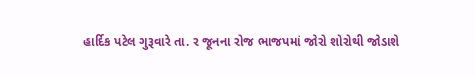હાર્દિક પટેલ ગુરૂવારે તા. ર જૂનના રોજ ભાજપમાં જોરો શોરોથી જોડાશે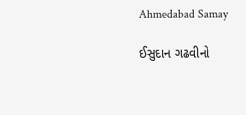Ahmedabad Samay

ઈસુદાન ગઢવીનો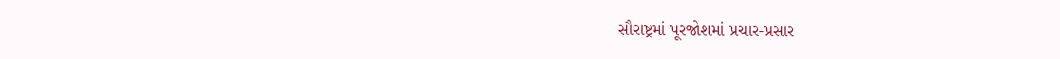સૌરાષ્ટ્રમાં પૂરજોશમાં પ્રચાર-પ્રસાર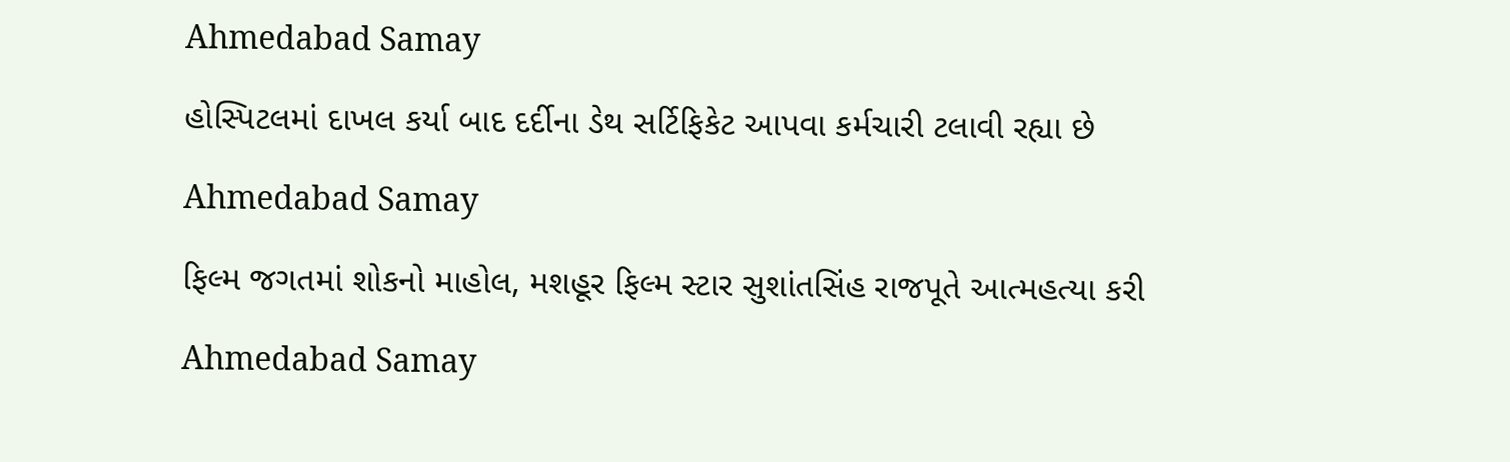Ahmedabad Samay

હોસ્‍પિટલમાં દાખલ કર્યા બાદ દર્દીના ડેથ સર્ટિફિકેટ આપવા કર્મચારી ટલાવી રહ્યા છે

Ahmedabad Samay

ફિલ્મ જગતમાં શોકનો માહોલ, મશહૂર ફિલ્મ સ્ટાર સુશાંતસિંહ રાજપૂતે આત્મહત્યા કરી

Ahmedabad Samay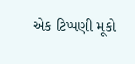એક ટિપ્પણી મૂકો